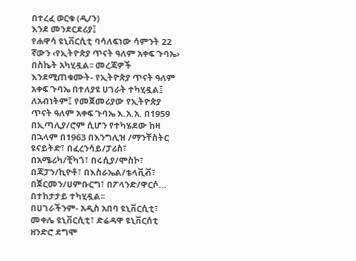በተረፈ ወርቁ (ዲ/ን)
እንደ መንደርደሪያ፤
የሐዋሳ ዩኒቨርሲቲ ባሳለፍነው ሳምንት 22 ኛውን ‹የኢትዮጵያ ጥናት ዓለም አቀፍ ጉባኤ› በስኬት አካሂዷል፡፡ መረጃዎች እንደሚጠቁሙት- የኢትዮጵያ ጥናት ዓለም አቀፍ ጉባኤ በተለያዩ ሀገራት ተካሂዷል፤
ለአብነትም፤ የመጀመሪያው የኢትዮጵያ ጥናት ዓለም አቀፍ ጉባኤ እ.አ.አ. በ1959 በኢጣሊያ/ሮም ሲሆን የተካሄደው ከዛ በኋላም በ1963 በእንግሊዝ /ማንቸስትር ዩናይትድ፣ በፈረንሳይ/ፓሪስ፣ በአሜሪካ/ቺካጎ፣ በሩሲያ/ሞስኮ፣ በጃፓን/ኪዮቶ፣ በእስራኤል/ቴላቪቭ፣ በጀርመን/ሀምቡርግ፣ በፖላንድ/ዋርሶ… በተከታታይ ተካሂዷል፡፡
በሀገራችንም- አዲስ አበባ ዩኒቨርሲቲ፣ መቀሌ ዩኒቨርሲቲ፣ ድሬዳዋ ዩኒቨርሰቲ ዘንድሮ ደግሞ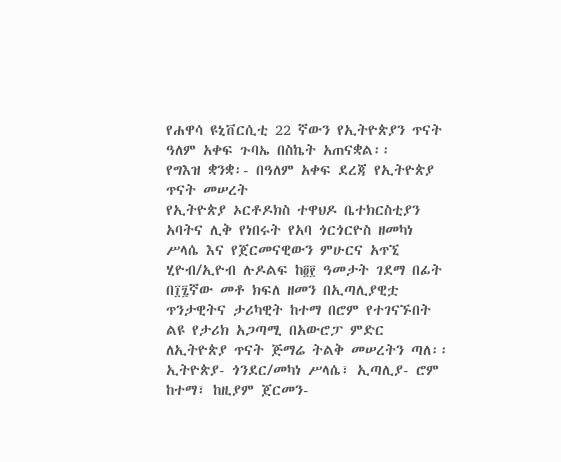የሐዋሳ ዩኒቨርሲቲ 22 ኛውን የኢትዮጵያን ጥናት ዓለም አቀፍ ጉባኤ በስኬት አጠናቋል፡፡
የግእዝ ቋንቋ፡- በዓለም አቀፍ ደረጃ የኢትዮጵያ ጥናት መሠረት
የኢትዮጵያ ኦርቶዶክስ ተዋህዶ ቤተክርስቲያን አባትና ሊቅ የነበሩት የአባ ጎርጎርዮስ ዘመካነ ሥላሴ እና የጀርመናዊውን ምሁርና አጥኚ ሂዮብ/ኢዮብ ሉዶልፍ ከ፬፻ ዓመታት ገደማ በፊት በ፲፯ኛው መቶ ክፍለ ዘመን በኢጣሊያዊቷ ጥንታዊትና ታሪካዊት ከተማ በሮም የተገናኙበት ልዩ የታሪክ አጋጣሚ በአውሮፓ ምድር ለኢትዮጵያ ጥናት ጅማሬ ትልቅ መሠረትን ጣለ፡፡
ኢትዮጵያ- ጎንደር/መካነ ሥላሴ፣ ኢጣሊያ- ሮም ከተማ፣ ከዚያም ጀርመን-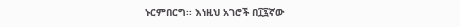ኑርምበርግ፡፡ እነዚህ አገሮች በ፲፯ኛው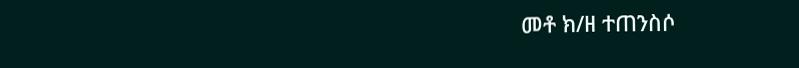መቶ ክ/ዘ ተጠንስሶ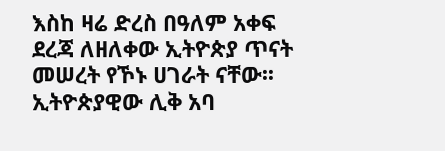እስከ ዛሬ ድረስ በዓለም አቀፍ ደረጃ ለዘለቀው ኢትዮጵያ ጥናት መሠረት የኾኑ ሀገራት ናቸው፡፡
ኢትዮጵያዊው ሊቅ አባ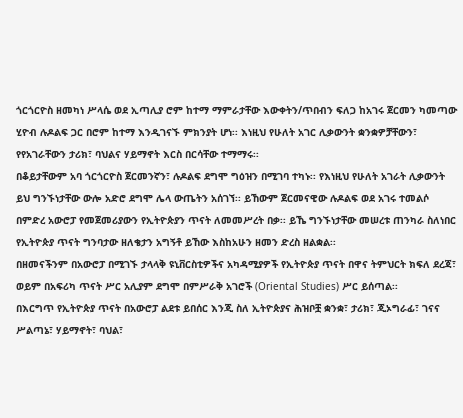ጎርጎርዮስ ዘመካነ ሥላሴ ወደ ኢጣሊያ ሮም ከተማ ማምራታቸው እውቀትን/ጥበብን ፍለጋ ከአገሩ ጀርመን ካመጣው ሂዮብ ሉዶልፍ ጋር በሮም ከተማ እንዲገናኙ ምክንያት ሆነ፡፡ እነዚህ የሁለት አገር ሊቃውንት ቋንቋዎቻቸውን፣ የየአገራቸውን ታሪክ፣ ባህልና ሃይማኖት እርስ በርሳቸው ተማማሩ፡፡
በቆይታቸውም አባ ጎርጎርዮስ ጀርመንኛን፣ ሉዶልፍ ደግሞ ግዕዝን በሚገባ ተካኑ፡፡ የእነዚህ የሁለት አገራት ሊቃውንት ይህ ግንኙነታቸው ውሎ አድሮ ደግሞ ሌላ ውጤትን አሰገኘ፡፡ ይኸውም ጀርመናዊው ሉዶልፍ ወደ አገሩ ተመልሶ በምድረ አውሮፓ የመጀመሪያውን የኢትዮጵያን ጥናት ለመመሥረት በቃ፡፡ ይኼ ግንኙነታቸው መሠረቱ ጠንካራ ስለነበር የኢትዮጵያ ጥናት ግንባታው ዘለቄታን አግኝቶ ይኸው እስከአሁን ዘመን ድረስ ዘልቋል፡፡
በዘመናችንም በአውሮፓ በሚገኙ ታላላቅ ዩኒቨርስቲዎችና አካዳሚያዎች የኢትዮጵያ ጥናት በዋና ትምህርት ክፍለ ደረጃ፣ ወይም በአፍሪካ ጥናት ሥር አሊያም ደግሞ በምሥራቅ አገሮች (Oriental Studies) ሥር ይሰጣል፡፡
በእርግጥ የኢትዮጵያ ጥናት በአውሮፓ ልደቱ ይበሰር እንጂ ስለ ኢትዮጵያና ሕዝቦቿ ቋንቋ፣ ታሪክ፣ ጂኦግራፊ፣ ገናና ሥልጣኔ፣ ሃይማኖት፣ ባህል፣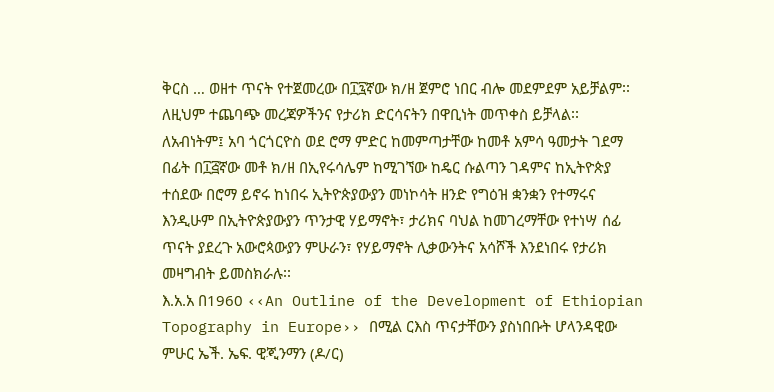ቅርስ … ወዘተ ጥናት የተጀመረው በ፲፯ኛው ክ/ዘ ጀምሮ ነበር ብሎ መደምደም አይቻልም፡፡ ለዚህም ተጨባጭ መረጃዎችንና የታሪክ ድርሳናትን በዋቢነት መጥቀስ ይቻላል፡፡
ለአብነትም፤ አባ ጎርጎርዮስ ወደ ሮማ ምድር ከመምጣታቸው ከመቶ አምሳ ዓመታት ገደማ በፊት በ፲፭ኛው መቶ ክ/ዘ በኢየሩሳሌም ከሚገኘው ከዴር ሱልጣን ገዳምና ከኢትዮጵያ ተሰደው በሮማ ይኖሩ ከነበሩ ኢትዮጵያውያን መነኮሳት ዘንድ የግዕዝ ቋንቋን የተማሩና እንዲሁም በኢትዮጵያውያን ጥንታዊ ሃይማኖት፣ ታሪክና ባህል ከመገረማቸው የተነሣ ሰፊ ጥናት ያደረጉ አውሮጳውያን ምሁራን፣ የሃይማኖት ሊቃውንትና አሳሾች እንደነበሩ የታሪክ መዛግብት ይመስክራሉ፡፡
እ.አ.አ በ1960 ‹‹An Outline of the Development of Ethiopian Topography in Europe›› በሚል ርእስ ጥናታቸውን ያስነበቡት ሆላንዳዊው ምሁር ኤች. ኤፍ. ዊጂንማን (ዶ/ር)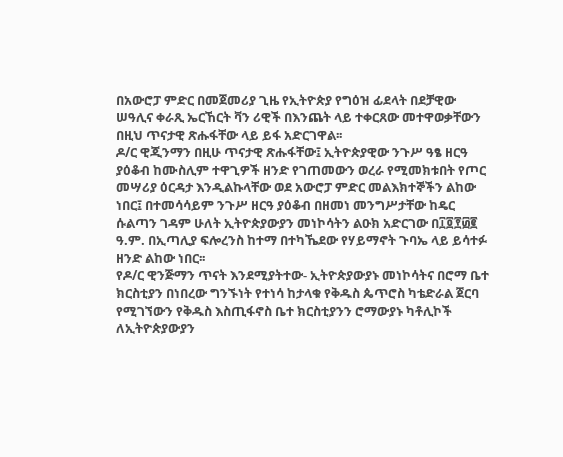በአውሮፓ ምድር በመጀመሪያ ጊዜ የኢትዮጵያ የግዕዝ ፊደላት በደቻዊው ሠዓሊና ቀራጺ ኤርኸርት ቫን ሪዊች በእንጨት ላይ ተቀርጸው መተዋወቃቸውን በዚህ ጥናታዊ ጽሑፋቸው ላይ ይፋ አድርገዋል፡፡
ዶ/ር ዊጂንማን በዚሁ ጥናታዊ ጽሑፋቸው፤ ኢትዮጵያዊው ንጉሥ ዓፄ ዘርዓ ያዕቆብ ከሙስሊም ተዋጊዎች ዘንድ የገጠመውን ወረራ የሚመክቱበት የጦር መሣሪያ ዕርዳታ እንዲልኩላቸው ወደ አውሮፓ ምድር መልእክተኞችን ልከው ነበር፤ በተመሳሳይም ንጉሥ ዘርዓ ያዕቆብ በዘመነ መንግሥታቸው ከዴር ሱልጣን ገዳም ሁለት ኢትዮጵያውያን መነኮሳትን ልዑክ አድርገው በ፲፬፻፴፪ ዓ.ም. በኢጣሊያ ፍሎረንስ ከተማ በተካኼደው የሃይማኖት ጉባኤ ላይ ይሳተፉ ዘንድ ልከው ነበር፡፡
የዶ/ር ዊንጅማን ጥናት እንደሚያትተው- ኢትዮጵያውያኑ መነኮሳትና በሮማ ቤተ ክርስቲያን በነበረው ግንኙነት የተነሳ ከታላቁ የቅዱስ ጴጥሮስ ካቴድራል ጀርባ የሚገኘውን የቅዱስ እስጢፋኖስ ቤተ ክርስቲያንን ሮማውያኑ ካቶሊኮች ለኢትዮጵያውያን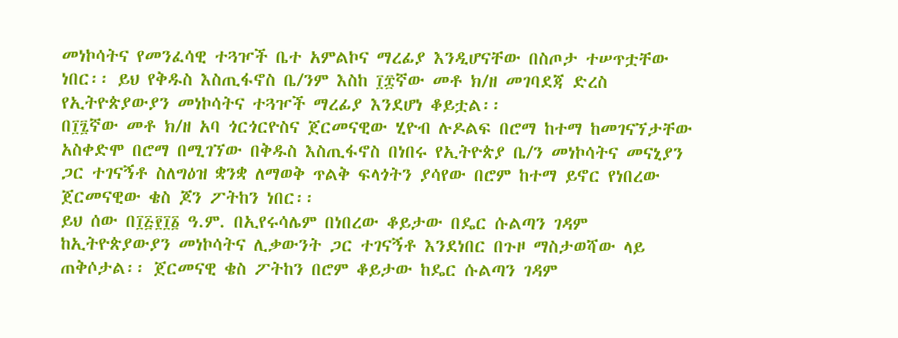መነኮሳትና የመንፈሳዊ ተጓዦች ቤተ አምልኮና ማረፊያ እንዲሆናቸው በስጦታ ተሠጥቷቸው ነበር፡፡ ይህ የቅዱስ እስጢፋኖስ ቤ/ንም እስከ ፲፰ኛው መቶ ክ/ዘ መገባደጃ ድረስ የኢትዮጵያውያን መነኮሳትና ተጓዦች ማረፊያ እንደሆነ ቆይቷል፡፡
በ፲፯ኛው መቶ ክ/ዘ አባ ጎርጎርዮስና ጀርመናዊው ሂዮብ ሉዶልፍ በሮማ ከተማ ከመገናኘታቸው አስቀድሞ በሮማ በሚገኘው በቅዱስ እስጢፋኖስ በነበሩ የኢትዮጵያ ቤ/ን መነኮሳትና መናኒያን ጋር ተገናኝቶ ስለግዕዝ ቋንቋ ለማወቅ ጥልቅ ፍላጎትን ያሳየው በሮም ከተማ ይኖር የነበረው ጀርመናዊው ቄስ ጆን ፖትከን ነበር፡፡
ይህ ሰው በ፲፭፻፲፩ ዓ.ም. በኢየሩሳሌም በነበረው ቆይታው በዴር ሱልጣን ገዳም ከኢትዮጵያውያን መነኮሳትና ሊቃውንት ጋር ተገናኝቶ እንደነበር በጉዞ ማስታወሻው ላይ ጠቅሶታል፡፡ ጀርመናዊ ቄስ ፖትከን በሮም ቆይታው ከዴር ሱልጣን ገዳም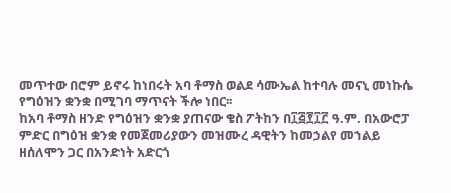መጥተው በሮም ይኖሩ ከነበሩት አባ ቶማስ ወልደ ሳሙኤል ከተባሉ መናኒ መነኩሴ የግዕዝን ቋንቋ በሚገባ ማጥናት ችሎ ነበር፡፡
ከአባ ቶማስ ዘንድ የግዕዝን ቋንቋ ያጠናው ቄስ ፖትከን በ፲፭፻፲፫ ዓ.ም. በአውሮፓ ምድር በግዕዝ ቋንቋ የመጀመሪያውን መዝሙረ ዳዊትን ከመኃልየ መኀልይ ዘሰለሞን ጋር በአንድነት አድርጎ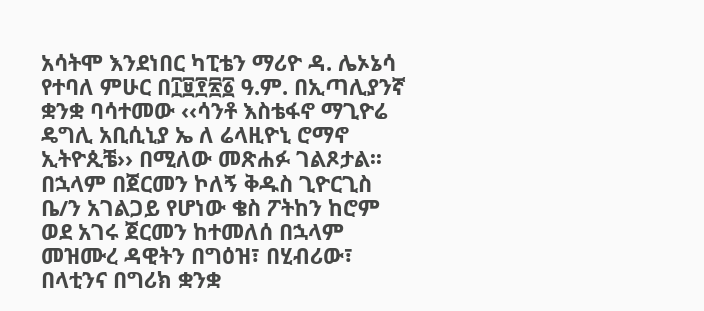አሳትሞ እንደነበር ካፒቴን ማሪዮ ዳ. ሌኦኔሳ የተባለ ምሁር በ፲፱፻፳፩ ዓ.ም. በኢጣሊያንኛ ቋንቋ ባሳተመው ‹‹ሳንቶ እስቴፋኖ ማጊዮሬ ዴግሊ አቢሲኒያ ኤ ለ ሬላዚዮኒ ሮማኖ ኢትዮጲቼ›› በሚለው መጽሐፉ ገልጾታል፡፡
በኋላም በጀርመን ኮለኝ ቅዱስ ጊዮርጊስ ቤ/ን አገልጋይ የሆነው ቄስ ፖትከን ከሮም ወደ አገሩ ጀርመን ከተመለሰ በኋላም መዝሙረ ዳዊትን በግዕዝ፣ በሂብሪው፣ በላቲንና በግሪክ ቋንቋ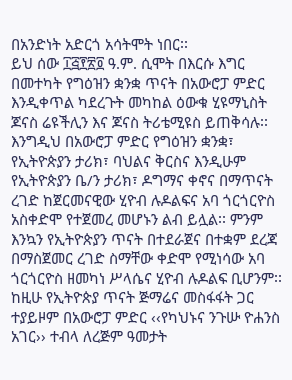በአንድነት አድርጎ አሳትሞት ነበር፡፡
ይህ ሰው ፲፭፻፳፬ ዓ.ም. ሲሞት በእርሱ እግር በመተካት የግዕዝን ቋንቋ ጥናት በአውሮፓ ምድር እንዲቀጥል ካደረጉት መካከል ዕውቁ ሂዩማኒስት ጆናስ ሬዩችሊን እና ጆናስ ትሪቴሚዩስ ይጠቅሳሉ፡፡
እንግዲህ በአውሮፓ ምድር የግዕዝን ቋንቋ፣ የኢትዮጵያን ታሪክ፣ ባህልና ቅርስና እንዲሁም የኢትዮጵያን ቤ/ን ታሪክ፣ ዶግማና ቀኖና በማጥናት ረገድ ከጀርመናዊው ሂዮብ ሉዶልፍና አባ ጎርጎርዮስ አስቀድሞ የተጀመረ መሆኑን ልብ ይሏል፡፡ ምንም እንኳን የኢትዮጵያን ጥናት በተደራጀና በተቋም ደረጃ በማስጀመር ረገድ ስማቸው ቀድሞ የሚነሳው አባ ጎርጎርዮስ ዘመካነ ሥላሴና ሂዮብ ሉዶልፍ ቢሆንም፡፡
ከዚሁ የኢትዮጵያ ጥናት ጅማሬና መስፋፋት ጋር ተያይዞም በአውሮፓ ምድር ‹‹የካህኑና ንጉሡ ዮሐንስ አገር›› ተብላ ለረጅም ዓመታት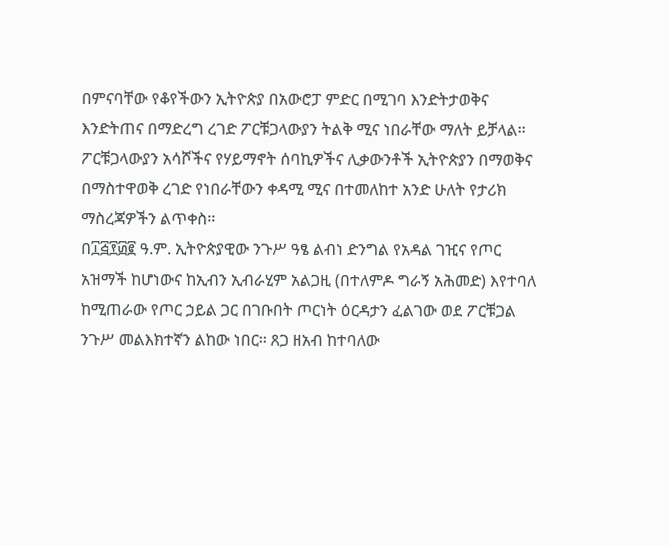በምናባቸው የቆየችውን ኢትዮጵያ በአውሮፓ ምድር በሚገባ እንድትታወቅና እንድትጠና በማድረግ ረገድ ፖርቹጋላውያን ትልቅ ሚና ነበራቸው ማለት ይቻላል፡፡ ፖርቹጋላውያን አሳሾችና የሃይማኖት ሰባኪዎችና ሊቃውንቶች ኢትዮጵያን በማወቅና በማስተዋወቅ ረገድ የነበራቸውን ቀዳሚ ሚና በተመለከተ አንድ ሁለት የታሪክ ማስረጃዎችን ልጥቀስ፡፡
በ፲፭፻፴፪ ዓ.ም. ኢትዮጵያዊው ንጉሥ ዓፄ ልብነ ድንግል የአዳል ገዢና የጦር አዝማች ከሆነውና ከኢብን ኢብራሂም አልጋዚ (በተለምዶ ግራኝ አሕመድ) እየተባለ ከሚጠራው የጦር ኃይል ጋር በገቡበት ጦርነት ዕርዳታን ፈልገው ወደ ፖርቹጋል ንጉሥ መልእክተኛን ልከው ነበር፡፡ ጸጋ ዘአብ ከተባለው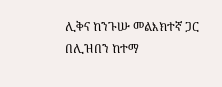ሊቅና ከንጉሡ መልእክተኛ ጋር በሊዝበን ከተማ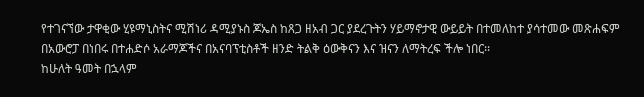የተገናኘው ታዋቂው ሂዩማኒስትና ሚሽነሪ ዳሚያኑስ ጆኤስ ከጸጋ ዘአብ ጋር ያደረጉትን ሃይማኖታዊ ውይይት በተመለከተ ያሳተመው መጽሐፍም በአውሮፓ በነበሩ በተሐድሶ አራማጆችና በአናባፕቲስቶች ዘንድ ትልቅ ዕውቅናን እና ዝናን ለማትረፍ ችሎ ነበር፡፡
ከሁለት ዓመት በኋላም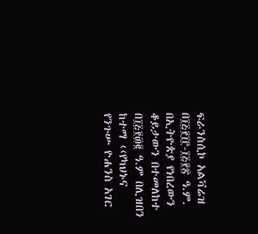ፍራንስሲኮ አልቫሬዝ በ፲፭፻፲፫-፲፭፻፳ ዓ.ም. በኢትዮጵያ የነበረውን ቆይታውን በተመለከተ በ፲፭፻፴፪ ዓ.ም በሊዝበን ከተማ ‹‹የካህኑና የንጉሡ ዮሐንስ አገር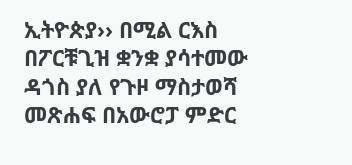ኢትዮጵያ›› በሚል ርእስ በፖርቹጊዝ ቋንቋ ያሳተመው ዳጎስ ያለ የጉዞ ማስታወሻ መጽሐፍ በአውሮፓ ምድር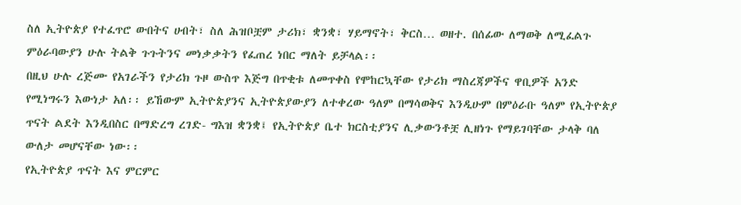ስለ ኢትዮጵያ የተፈጥሮ ውበትና ሀብት፣ ስለ ሕዝቦቿም ታሪክ፣ ቋንቋ፣ ሃይማኖት፣ ቅርስ… ወዘተ. በሰፊው ለማወቅ ለሚፈልጉ ምዕራባውያን ሁሉ ትልቅ ጉጉትንና መነቃቃትን የፈጠረ ነበር ማለት ይቻላል፡፡
በዚህ ሁሉ ረጅሙ የአገራችን የታሪክ ጉዞ ውስጥ እጅግ በጥቂቱ ለመጥቀስ የሞከርኳቸው የታሪክ ማስረጃዎችና ዋቢዎች አንድ የሚነግሩን እውነታ አለ፡፡ ይኸውም ኢትዮጵያንና ኢትዮጵያውያን ለተቀረው ዓለም በማሳወቅና እንዲሁም በምዕራቡ ዓለም የኢትዮጵያ ጥናት ልደት እንዲበስር በማድረግ ረገድ- ግእዝ ቋንቋ፤ የኢትዮጵያ ቤተ ክርስቲያንና ሊቃውንቶቿ ሊዘነጉ የማይገባቸው ታላቅ ባለ ውለታ መሆናቸው ነው፡፡
የኢትዮጵያ ጥናት እና ምርምር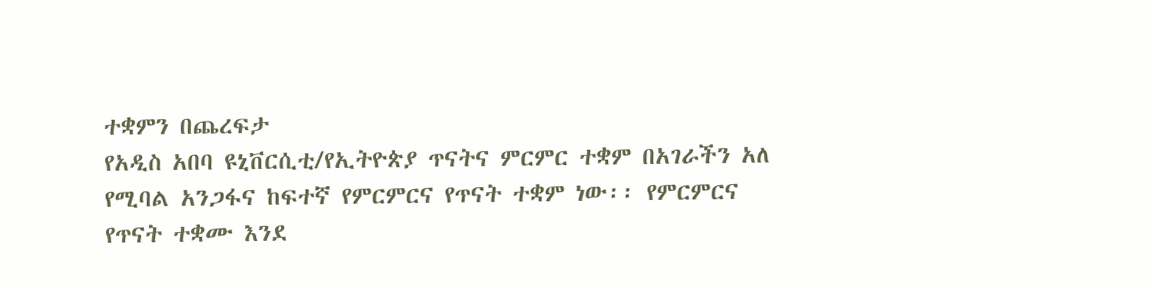ተቋምን በጨረፍታ
የአዲስ አበባ ዩኒቨርሲቲ/የኢትዮጵያ ጥናትና ምርምር ተቋም በአገራችን አለ የሚባል አንጋፋና ከፍተኛ የምርምርና የጥናት ተቋም ነው፡፡ የምርምርና የጥናት ተቋሙ እንደ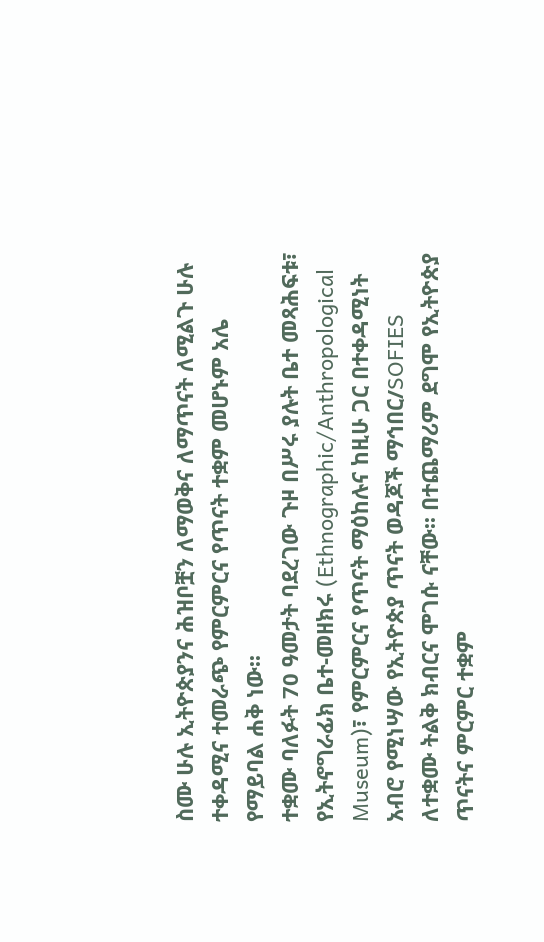ስሙ ሁሉ ኢትዮጵያንና ሕዝቦቿን ለማወቅና ለማጥናት ለሚልጉ ሁሉ ተቀዳሚና ተመራጭ የምርምርና የጥናት ተቋም መሆኑም አሌ የማይባል ሐቅ ነው፡፡
ተቋሙ ባለፉት 70 ዓመታት ባደረገው ጉዞ በሥሩ ያሉት ቤተ መጻሕፍቱ፣ የኢትኖግራፊክ ቤተ-መዘክሩ (Ethnographic/Anthropological Museum)፣ የምርምርና የጥናት ማዕከሉና ከዚሁ ጋር በተቀዳሚነት አብሮ የሚነሣው የኢትዮጵያ ጥናት ወዳጆች ማኅበር/SOFIES ለተቋሙ ትልቅ ክብርና ሞገሱ ናቸው፡፡ በተጨማሪም ደግሞ የኢትዮጵያ ጥናትና ምርምር ተቋም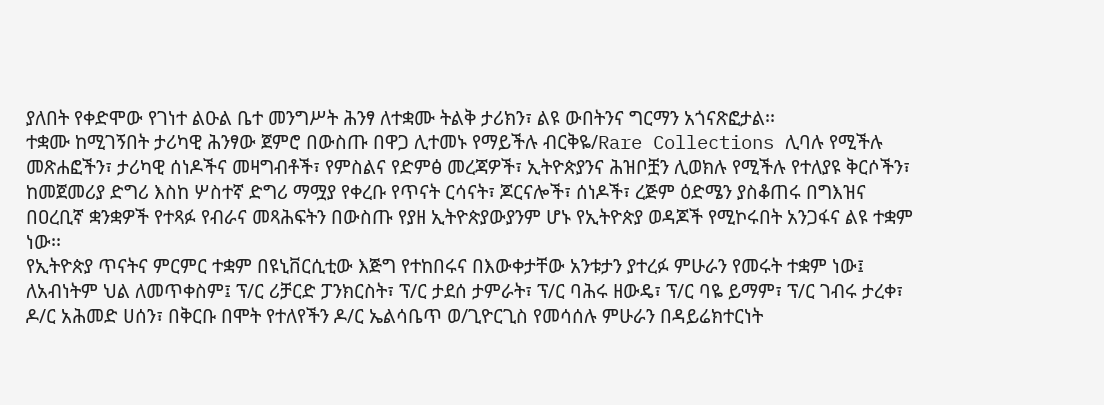ያለበት የቀድሞው የገነተ ልዑል ቤተ መንግሥት ሕንፃ ለተቋሙ ትልቅ ታሪክን፣ ልዩ ውበትንና ግርማን አጎናጽፎታል፡፡
ተቋሙ ከሚገኝበት ታሪካዊ ሕንፃው ጀምሮ በውስጡ በዋጋ ሊተመኑ የማይችሉ ብርቅዬ/Rare Collections ሊባሉ የሚችሉ መጽሐፎችን፣ ታሪካዊ ሰነዶችና መዛግብቶች፣ የምስልና የድምፅ መረጃዎች፣ ኢትዮጵያንና ሕዝቦቿን ሊወክሉ የሚችሉ የተለያዩ ቅርሶችን፣ ከመጀመሪያ ድግሪ እስከ ሦስተኛ ድግሪ ማሟያ የቀረቡ የጥናት ርሳናት፣ ጆርናሎች፣ ሰነዶች፣ ረጅም ዕድሜን ያስቆጠሩ በግእዝና በዐረቢኛ ቋንቋዎች የተጻፉ የብራና መጻሕፍትን በውስጡ የያዘ ኢትዮጵያውያንም ሆኑ የኢትዮጵያ ወዳጆች የሚኮሩበት አንጋፋና ልዩ ተቋም ነው፡፡
የኢትዮጵያ ጥናትና ምርምር ተቋም በዩኒቨርሲቲው እጅግ የተከበሩና በእውቀታቸው አንቱታን ያተረፉ ምሁራን የመሩት ተቋም ነው፤ ለአብነትም ህል ለመጥቀስም፤ ፕ/ር ሪቻርድ ፓንክርስት፣ ፕ/ር ታደሰ ታምራት፣ ፕ/ር ባሕሩ ዘውዴ፣ ፕ/ር ባዬ ይማም፣ ፕ/ር ገብሩ ታረቀ፣ ዶ/ር አሕመድ ሀሰን፣ በቅርቡ በሞት የተለየችን ዶ/ር ኤልሳቤጥ ወ/ጊዮርጊስ የመሳሰሉ ምሁራን በዳይሬክተርነት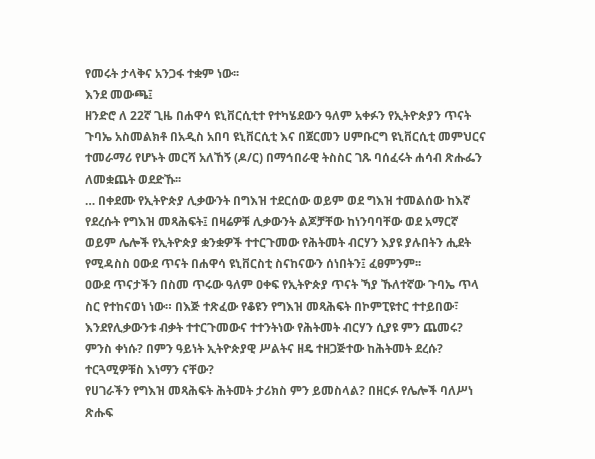የመሩት ታላቅና አንጋፋ ተቋም ነው፡፡
እንደ መውጫ፤
ዘንድሮ ለ 22ኛ ጊዜ በሐዋሳ ዩኒቨርሲቲተ የተካሄደውን ዓለም አቀፉን የኢትዮጵያን ጥናት ጉባኤ አስመልክቶ በአዲስ አበባ ዩኒቨርሲቲ እና በጀርመን ሀምቡርግ ዩኒቨርሲቲ መምህርና ተመራማሪ የሆኑት መርሻ አለኸኝ (ዶ/ር) በማኅበራዊ ትስስር ገጹ ባሰፈሩት ሐሳብ ጽሑፌን ለመቋጨት ወደድኹ፡፡
… በቀደሙ የኢትዮጵያ ሊቃውንት በግእዝ ተደርሰው ወይም ወደ ግእዝ ተመልሰው ከእኛ የደረሱት የግእዝ መጻሕፍት፤ በዛሬዎቹ ሊቃውንት ልጆቻቸው ከነንባባቸው ወደ አማርኛ ወይም ሌሎች የኢትዮጵያ ቋንቋዎች ተተርጉመው የሕትመት ብርሃን እያዩ ያሉበትን ሒደት የሚዳስስ ዐውደ ጥናት በሐዋሳ ዩኒቨርስቲ ስናከናውን ሰነበትን፤ ፈፀምንም፡፡
ዐውደ ጥናታችን በስመ ጥሩው ዓለም ዐቀፍ የኢትዮጵያ ጥናት ኻያ ኹለተኛው ጉባኤ ጥላ ስር የተከናወነ ነው። በእጅ ተጽፈው የቆዩን የግእዝ መጻሕፍት በኮምፒዩተር ተተይበው፣ እንደየሊቃውንቱ ብቃት ተተርጉመውና ተተንትነው የሕትመት ብርሃን ሲያዩ ምን ጨመሩ? ምንስ ቀነሱ? በምን ዓይነት ኢትዮጵያዊ ሥልትና ዘዴ ተዘጋጅተው ከሕትመት ደረሱ? ተርጓሚዎቹስ እነማን ናቸው?
የሀገራችን የግእዝ መጻሕፍት ሕትመት ታሪክስ ምን ይመስላል? በዘርፉ የሌሎች ባለሥነ ጽሑፍ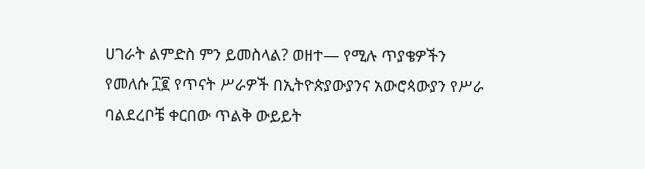ሀገራት ልምድስ ምን ይመስላል? ወዘተ— የሚሉ ጥያቄዎችን የመለሱ ፲፪ የጥናት ሥራዎች በኢትዮጵያውያንና አውሮጳውያን የሥራ ባልደረቦቼ ቀርበው ጥልቅ ውይይት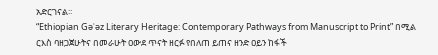አድርገናል፡፡
“Ethiopian Gǝʿǝz Literary Heritage: Contemporary Pathways from Manuscript to Print” በሚል ርእስ ባዘጋጀሁትና በመራሁት ዐውደ ጥናት ዘርፉ የበለጠ ይጠና ዘንድ ዐይን ከፋች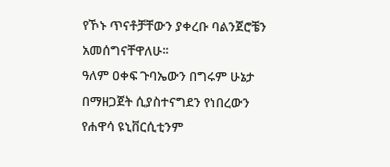የኾኑ ጥናቶቻቸውን ያቀረቡ ባልንጀሮቼን አመሰግናቸዋለሁ፡፡
ዓለም ዐቀፍ ጉባኤውን በግሩም ሁኔታ በማዘጋጀት ሲያስተናግደን የነበረውን የሐዋሳ ዩኒቨርሲቲንም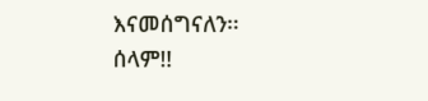እናመሰግናለን፡፡
ሰላም!!